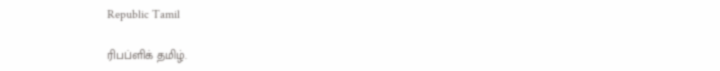Republic Tamil

ரிபப்ளிக் தமிழ்.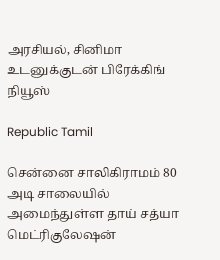அரசியல், சினிமா உடனுக்குடன் பிரேக்கிங் நியூஸ்

Republic Tamil

சென்னை சாலிகிராமம் 80 அடி சாலையில் அமைந்துள்ள தாய் சத்யா மெட்ரிகுலேஷன்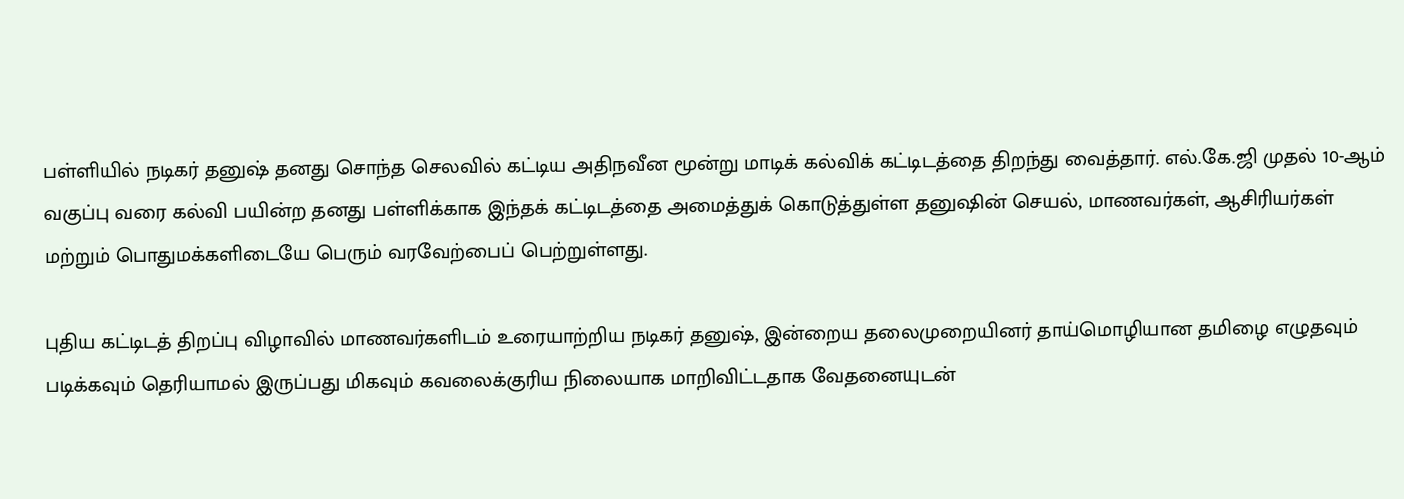பள்ளியில் நடிகர் தனுஷ் தனது சொந்த செலவில் கட்டிய அதிநவீன மூன்று மாடிக் கல்விக் கட்டிடத்தை திறந்து வைத்தார். எல்.கே.ஜி முதல் 10-ஆம் வகுப்பு வரை கல்வி பயின்ற தனது பள்ளிக்காக இந்தக் கட்டிடத்தை அமைத்துக் கொடுத்துள்ள தனுஷின் செயல், மாணவர்கள், ஆசிரியர்கள் மற்றும் பொதுமக்களிடையே பெரும் வரவேற்பைப் பெற்றுள்ளது.

புதிய கட்டிடத் திறப்பு விழாவில் மாணவர்களிடம் உரையாற்றிய நடிகர் தனுஷ், இன்றைய தலைமுறையினர் தாய்மொழியான தமிழை எழுதவும் படிக்கவும் தெரியாமல் இருப்பது மிகவும் கவலைக்குரிய நிலையாக மாறிவிட்டதாக வேதனையுடன்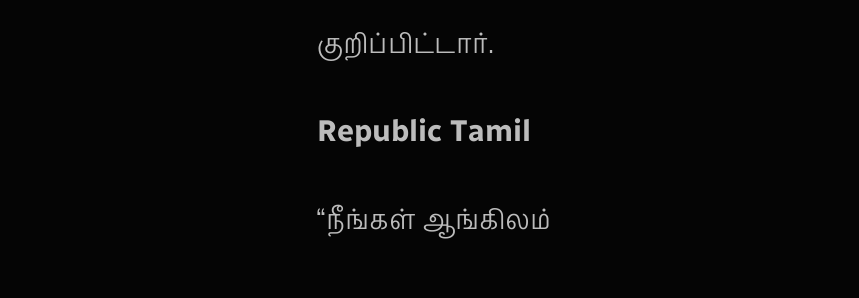குறிப்பிட்டார்.

Republic Tamil

“நீங்கள் ஆங்கிலம்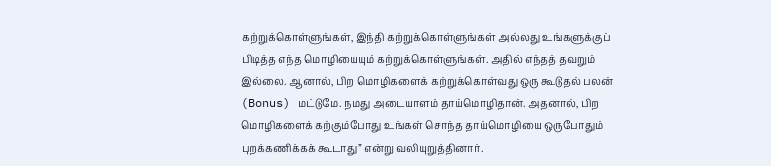கற்றுக்கொள்ளுங்கள், இந்தி கற்றுக்கொள்ளுங்கள் அல்லது உங்களுக்குப் பிடித்த எந்த மொழியையும் கற்றுக்கொள்ளுங்கள். அதில் எந்தத் தவறும் இல்லை. ஆனால், பிற மொழிகளைக் கற்றுக்கொள்வது ஒரு கூடுதல் பலன் (Bonus) மட்டுமே. நமது அடையாளம் தாய்மொழிதான். அதனால், பிற மொழிகளைக் கற்கும்போது உங்கள் சொந்த தாய்மொழியை ஒருபோதும் புறக்கணிக்கக் கூடாது” என்று வலியுறுத்தினார்.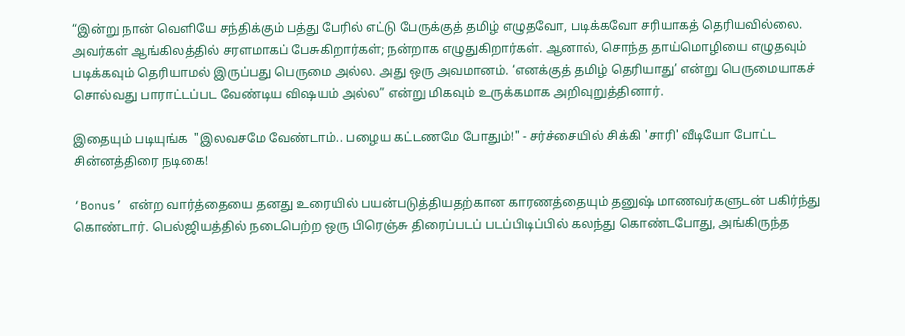“இன்று நான் வெளியே சந்திக்கும் பத்து பேரில் எட்டு பேருக்குத் தமிழ் எழுதவோ, படிக்கவோ சரியாகத் தெரியவில்லை. அவர்கள் ஆங்கிலத்தில் சரளமாகப் பேசுகிறார்கள்; நன்றாக எழுதுகிறார்கள். ஆனால், சொந்த தாய்மொழியை எழுதவும் படிக்கவும் தெரியாமல் இருப்பது பெருமை அல்ல. அது ஒரு அவமானம். ‘எனக்குத் தமிழ் தெரியாது’ என்று பெருமையாகச் சொல்வது பாராட்டப்பட வேண்டிய விஷயம் அல்ல” என்று மிகவும் உருக்கமாக அறிவுறுத்தினார்.

இதையும் படியுங்க  "இலவசமே வேண்டாம்.. பழைய கட்டணமே போதும்!" - சர்ச்சையில் சிக்கி 'சாரி' வீடியோ போட்ட சின்னத்திரை நடிகை!

‘Bonus’ என்ற வார்த்தையை தனது உரையில் பயன்படுத்தியதற்கான காரணத்தையும் தனுஷ் மாணவர்களுடன் பகிர்ந்து கொண்டார். பெல்ஜியத்தில் நடைபெற்ற ஒரு பிரெஞ்சு திரைப்படப் படப்பிடிப்பில் கலந்து கொண்டபோது, அங்கிருந்த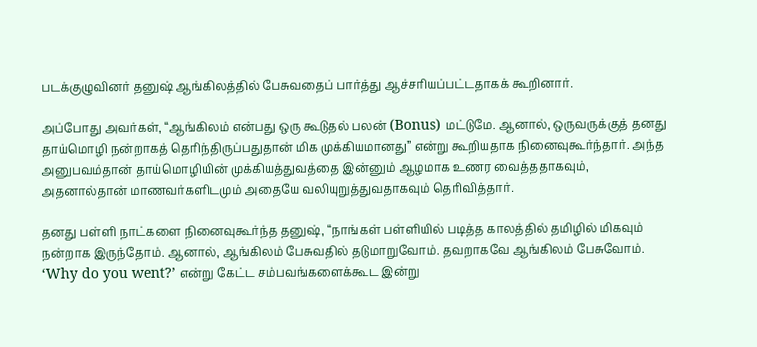படக்குழுவினர் தனுஷ் ஆங்கிலத்தில் பேசுவதைப் பார்த்து ஆச்சரியப்பட்டதாகக் கூறினார்.

அப்போது அவர்கள், “ஆங்கிலம் என்பது ஒரு கூடுதல் பலன் (Bonus) மட்டுமே. ஆனால், ஒருவருக்குத் தனது தாய்மொழி நன்றாகத் தெரிந்திருப்பதுதான் மிக முக்கியமானது” என்று கூறியதாக நினைவுகூர்ந்தார். அந்த அனுபவம்தான் தாய்மொழியின் முக்கியத்துவத்தை இன்னும் ஆழமாக உணர வைத்ததாகவும், அதனால்தான் மாணவர்களிடமும் அதையே வலியுறுத்துவதாகவும் தெரிவித்தார்.

தனது பள்ளி நாட்களை நினைவுகூர்ந்த தனுஷ், “நாங்கள் பள்ளியில் படித்த காலத்தில் தமிழில் மிகவும் நன்றாக இருந்தோம். ஆனால், ஆங்கிலம் பேசுவதில் தடுமாறுவோம். தவறாகவே ஆங்கிலம் பேசுவோம். ‘Why do you went?’ என்று கேட்ட சம்பவங்களைக்கூட இன்று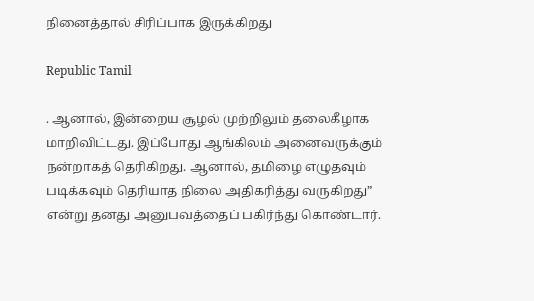நினைத்தால் சிரிப்பாக இருக்கிறது

Republic Tamil

. ஆனால், இன்றைய சூழல் முற்றிலும் தலைகீழாக மாறிவிட்டது. இப்போது ஆங்கிலம் அனைவருக்கும் நன்றாகத் தெரிகிறது. ஆனால், தமிழை எழுதவும் படிக்கவும் தெரியாத நிலை அதிகரித்து வருகிறது” என்று தனது அனுபவத்தைப் பகிர்ந்து கொண்டார்.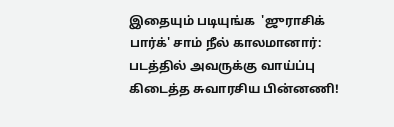இதையும் படியுங்க  'ஜுராசிக் பார்க்' சாம் நீல் காலமானார்: படத்தில் அவருக்கு வாய்ப்பு கிடைத்த சுவாரசிய பின்னணி!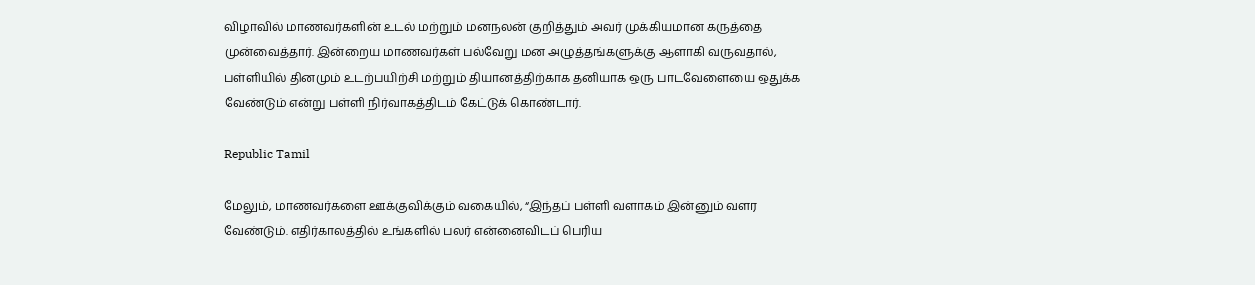விழாவில் மாணவர்களின் உடல் மற்றும் மனநலன் குறித்தும் அவர் முக்கியமான கருத்தை முன்வைத்தார். இன்றைய மாணவர்கள் பல்வேறு மன அழுத்தங்களுக்கு ஆளாகி வருவதால், பள்ளியில் தினமும் உடற்பயிற்சி மற்றும் தியானத்திற்காக தனியாக ஒரு பாடவேளையை ஒதுக்க வேண்டும் என்று பள்ளி நிர்வாகத்திடம் கேட்டுக் கொண்டார்.

Republic Tamil

மேலும், மாணவர்களை ஊக்குவிக்கும் வகையில், “இந்தப் பள்ளி வளாகம் இன்னும் வளர வேண்டும். எதிர்காலத்தில் உங்களில் பலர் என்னைவிடப் பெரிய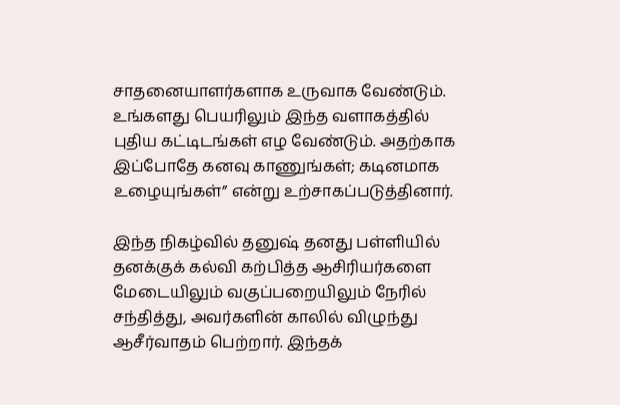சாதனையாளர்களாக உருவாக வேண்டும். உங்களது பெயரிலும் இந்த வளாகத்தில் புதிய கட்டிடங்கள் எழ வேண்டும். அதற்காக இப்போதே கனவு காணுங்கள்; கடினமாக உழையுங்கள்” என்று உற்சாகப்படுத்தினார்.

இந்த நிகழ்வில் தனுஷ் தனது பள்ளியில் தனக்குக் கல்வி கற்பித்த ஆசிரியர்களை மேடையிலும் வகுப்பறையிலும் நேரில் சந்தித்து, அவர்களின் காலில் விழுந்து ஆசீர்வாதம் பெற்றார். இந்தக்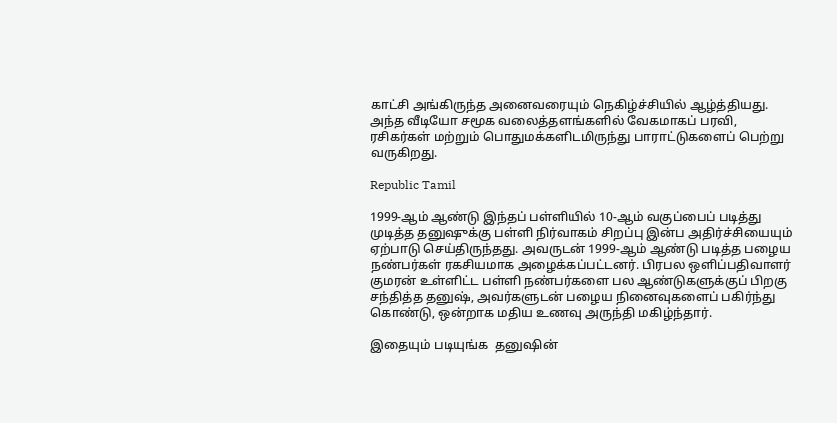காட்சி அங்கிருந்த அனைவரையும் நெகிழ்ச்சியில் ஆழ்த்தியது. அந்த வீடியோ சமூக வலைத்தளங்களில் வேகமாகப் பரவி, ரசிகர்கள் மற்றும் பொதுமக்களிடமிருந்து பாராட்டுகளைப் பெற்று வருகிறது.

Republic Tamil

1999-ஆம் ஆண்டு இந்தப் பள்ளியில் 10-ஆம் வகுப்பைப் படித்து முடித்த தனுஷுக்கு பள்ளி நிர்வாகம் சிறப்பு இன்ப அதிர்ச்சியையும் ஏற்பாடு செய்திருந்தது. அவருடன் 1999-ஆம் ஆண்டு படித்த பழைய நண்பர்கள் ரகசியமாக அழைக்கப்பட்டனர். பிரபல ஒளிப்பதிவாளர் குமரன் உள்ளிட்ட பள்ளி நண்பர்களை பல ஆண்டுகளுக்குப் பிறகு சந்தித்த தனுஷ், அவர்களுடன் பழைய நினைவுகளைப் பகிர்ந்து கொண்டு, ஒன்றாக மதிய உணவு அருந்தி மகிழ்ந்தார்.

இதையும் படியுங்க  தனுஷின்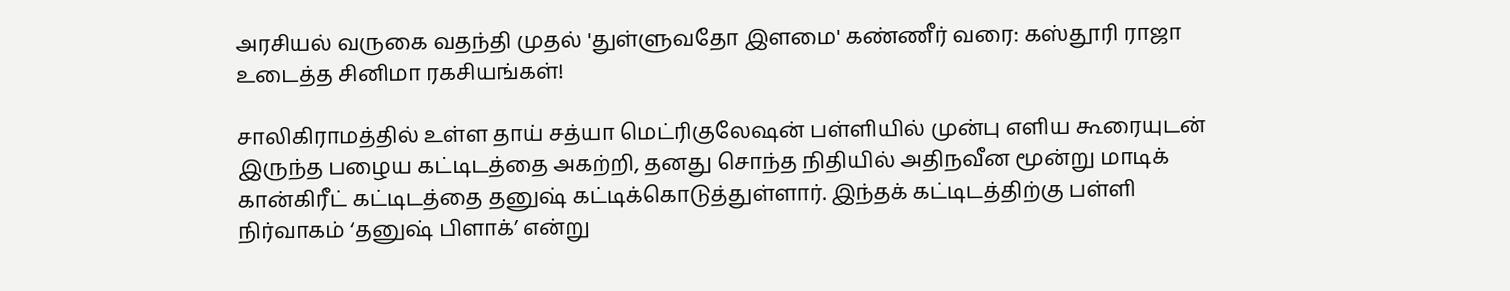அரசியல் வருகை வதந்தி முதல் 'துள்ளுவதோ இளமை' கண்ணீர் வரை: கஸ்தூரி ராஜா உடைத்த சினிமா ரகசியங்கள்!

சாலிகிராமத்தில் உள்ள தாய் சத்யா மெட்ரிகுலேஷன் பள்ளியில் முன்பு எளிய கூரையுடன் இருந்த பழைய கட்டிடத்தை அகற்றி, தனது சொந்த நிதியில் அதிநவீன மூன்று மாடிக் கான்கிரீட் கட்டிடத்தை தனுஷ் கட்டிக்கொடுத்துள்ளார். இந்தக் கட்டிடத்திற்கு பள்ளி நிர்வாகம் ‘தனுஷ் பிளாக்’ என்று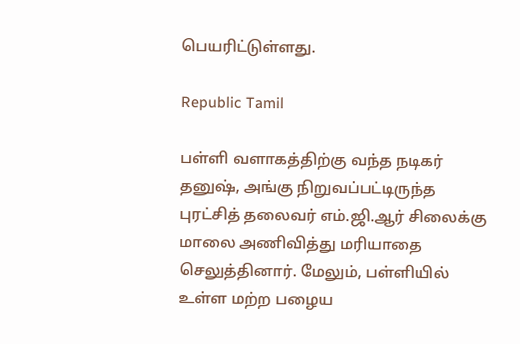பெயரிட்டுள்ளது.

Republic Tamil

பள்ளி வளாகத்திற்கு வந்த நடிகர் தனுஷ், அங்கு நிறுவப்பட்டிருந்த புரட்சித் தலைவர் எம்.ஜி.ஆர் சிலைக்கு மாலை அணிவித்து மரியாதை செலுத்தினார். மேலும், பள்ளியில் உள்ள மற்ற பழைய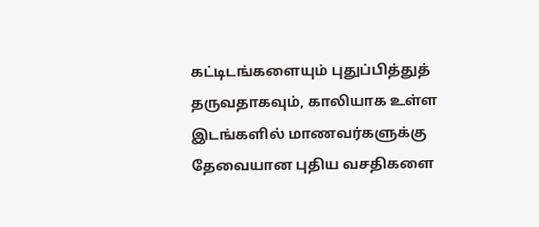கட்டிடங்களையும் புதுப்பித்துத் தருவதாகவும், காலியாக உள்ள இடங்களில் மாணவர்களுக்கு தேவையான புதிய வசதிகளை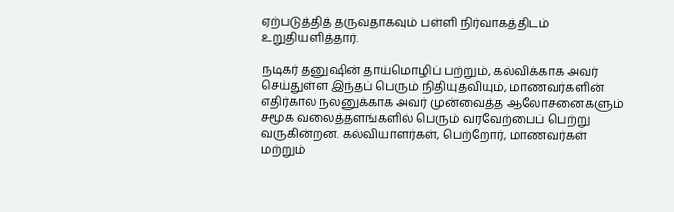ஏற்படுத்தித் தருவதாகவும் பள்ளி நிர்வாகத்திடம் உறுதியளித்தார்.

நடிகர் தனுஷின் தாய்மொழிப் பற்றும், கல்விக்காக அவர் செய்துள்ள இந்தப் பெரும் நிதியுதவியும், மாணவர்களின் எதிர்கால நலனுக்காக அவர் முன்வைத்த ஆலோசனைகளும் சமூக வலைத்தளங்களில் பெரும் வரவேற்பைப் பெற்று வருகின்றன. கல்வியாளர்கள், பெற்றோர், மாணவர்கள் மற்றும்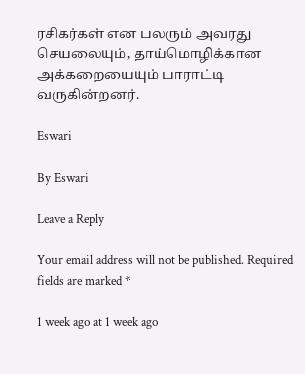ரசிகர்கள் என பலரும் அவரது செயலையும், தாய்மொழிக்கான அக்கறையையும் பாராட்டி வருகின்றனர்.

Eswari

By Eswari

Leave a Reply

Your email address will not be published. Required fields are marked *

1 week ago at 1 week ago